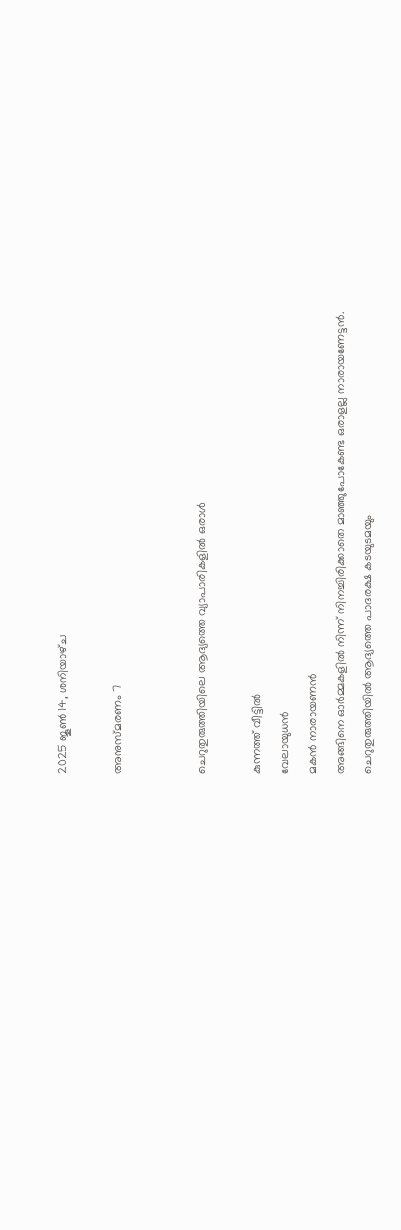2025 ജൂൺ 14, ശനിയാഴ്‌ച

അനുസ്മരണം 7


ചെറുതുരുത്തിയിലെ ആദ്യത്തെ വ്യാപാരികളിൽ ഒരാൾ

കുന്നത്ത് വീട്ടിൽ
വേലായുധൻ
മകൻ നാരായണൻ
അങ്ങിനെ ഓർമ്മകളിൽ നിന്ന് നിനച്ചിരിക്കാതെ മാഞ്ഞുപോകേണ്ട ഒരാളല്ല നാരായണേട്ടൻ. ചെറുതുരുത്തിയിൽ ആദ്യത്തെ പാദരക്ഷ കടയുടമയും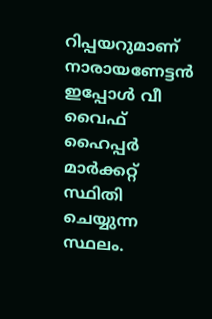റിപ്പയറുമാണ് നാരായണേട്ടൻ ഇപ്പോൾ വീ വൈഫ് ഹൈപ്പർ മാർക്കറ്റ് സ്ഥിതി ചെയ്യുന്ന സ്ഥലം.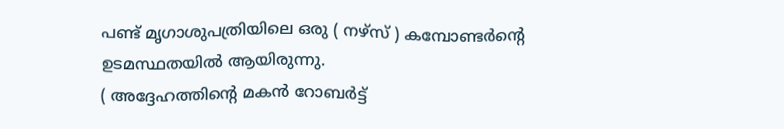പണ്ട് മൃഗാശുപത്രിയിലെ ഒരു ( നഴ്സ് ) കമ്പോണ്ടർന്റെ ഉടമസ്ഥതയിൽ ആയിരുന്നു.
( അദ്ദേഹത്തിന്റെ മകൻ റോബർട്ട്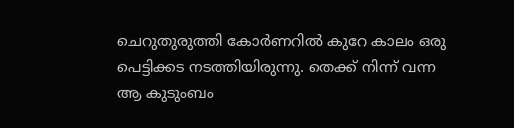ചെറുതുരുത്തി കോർണറിൽ കുറേ കാലം ഒരു പെട്ടിക്കട നടത്തിയിരുന്നു. തെക്ക് നിന്ന് വന്ന ആ കുടുംബം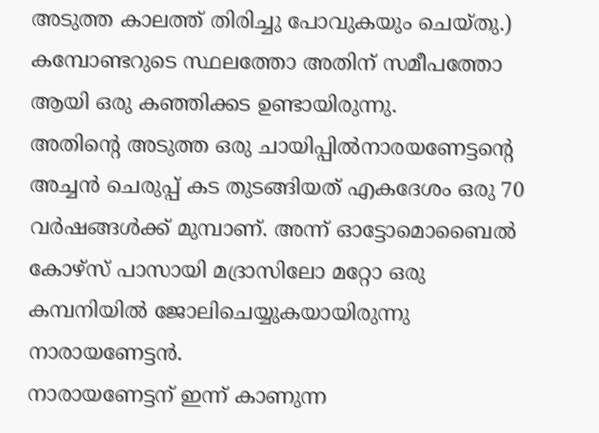അടുത്ത കാലത്ത് തിരിച്ചു പോവുകയും ചെയ്തു.) കമ്പോണ്ടറുടെ സ്ഥലത്തോ അതിന് സമീപത്തോ ആയി ഒരു കഞ്ഞിക്കട ഉണ്ടായിരുന്നു.
അതിന്റെ അടുത്ത ഒരു ചായിപ്പിൽനാരയണേട്ടന്റെ അച്ചൻ ചെരുപ്പ് കട തുടങ്ങിയത് എകദേശം ഒരു 70 വർഷങ്ങൾക്ക് മുമ്പാണ്. അന്ന് ഓട്ടോമൊബൈൽ കോഴ്സ് പാസായി മദ്രാസിലോ മറ്റോ ഒരു കമ്പനിയിൽ ജോലിചെയ്യുകയായിരുന്നു നാരായണേട്ടൻ.
നാരായണേട്ടന് ഇന്ന് കാണുന്ന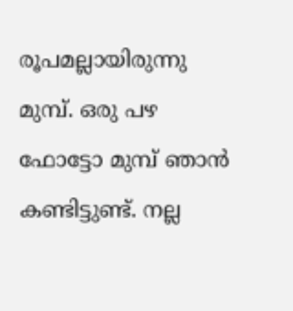രൂപമല്ലായിരുന്നു മുമ്പ്. ഒരു പഴ ഫോട്ടോ മുമ്പ് ഞാൻ കണ്ടിട്ടുണ്ട്. നല്ല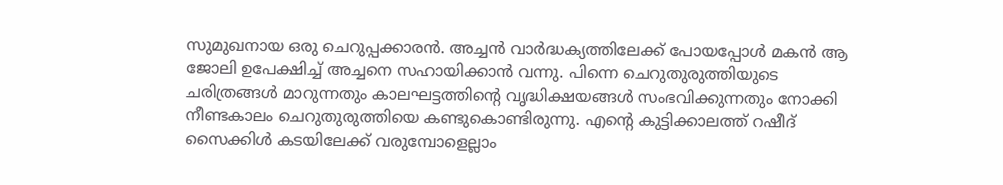സുമുഖനായ ഒരു ചെറുപ്പക്കാരൻ. അച്ചൻ വാർദ്ധക്യത്തിലേക്ക് പോയപ്പോൾ മകൻ ആ ജോലി ഉപേക്ഷിച്ച് അച്ചനെ സഹായിക്കാൻ വന്നു. പിന്നെ ചെറുതുരുത്തിയുടെ ചരിത്രങ്ങൾ മാറുന്നതും കാലഘട്ടത്തിന്റെ വൃദ്ധിക്ഷയങ്ങൾ സംഭവിക്കുന്നതും നോക്കി നീണ്ടകാലം ചെറുതുരുത്തിയെ കണ്ടുകൊണ്ടിരുന്നു. എന്റെ കുട്ടിക്കാലത്ത് റഷീദ് സൈക്കിൾ കടയിലേക്ക് വരുമ്പോളെല്ലാം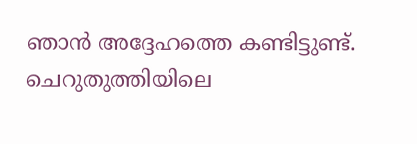ഞാൻ അദ്ദേഹത്തെ കണ്ടിട്ടുണ്ട്.
ചെറുതുത്തിയിലെ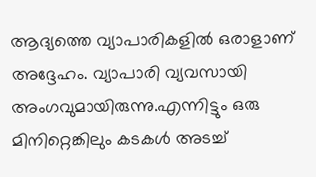ആദ്യത്തെ വ്യാപാരികളിൽ ഒരാളാണ് അദ്ദേഹം. വ്യാപാരി വ്യവസായി അംഗവുമായിരുന്നു.എന്നിട്ടും ഒരു മിനിറ്റെങ്കിലും കടകൾ അടച്ച്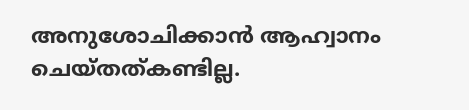അനുശോചിക്കാൻ ആഹ്വാനം ചെയ്തത്കണ്ടില്ല.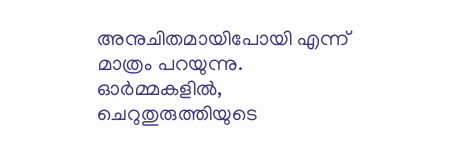അനുചിതമായിപോയി എന്ന് മാത്രം പറയുന്നു. ഓർമ്മകളിൽ, ചെറുതുരുത്തിയുടെ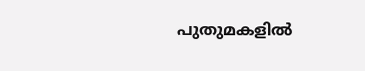പുതുമകളിൽ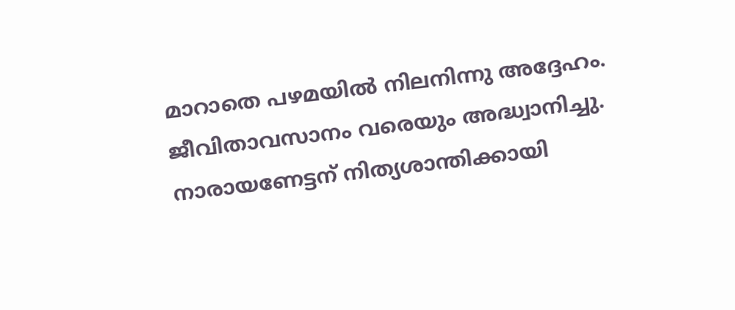മാറാതെ പഴമയിൽ നിലനിന്നു അദ്ദേഹം. ജീവിതാവസാനം വരെയും അദ്ധ്വാനിച്ചു. നാരായണേട്ടന് നിത്യശാന്തിക്കായി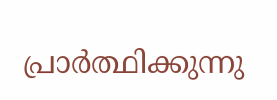പ്രാർത്ഥിക്കുന്നു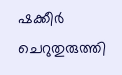ഷക്കീർ ചെറുതുരുത്തി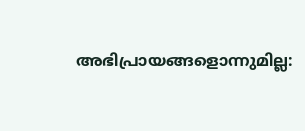അഭിപ്രായങ്ങളൊന്നുമില്ല: